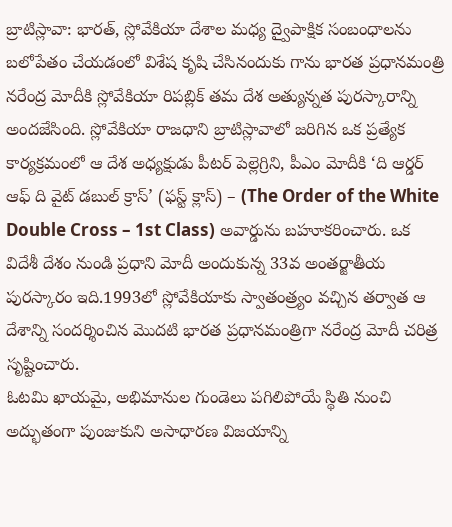బ్రాటిస్లావా: భారత్, స్లోవేకియా దేశాల మధ్య ద్వైపాక్షిక సంబంధాలను బలోపేతం చేయడంలో విశేష కృషి చేసినందుకు గాను భారత ప్రధానమంత్రి నరేంద్ర మోదీకి స్లోవేకియా రిపబ్లిక్ తమ దేశ అత్యున్నత పురస్కారాన్ని అందజేసింది. స్లోవేకియా రాజధాని బ్రాటిస్లావాలో జరిగిన ఒక ప్రత్యేక కార్యక్రమంలో ఆ దేశ అధ్యక్షుడు పీటర్ పెల్లెగ్రిని, పీఎం మోదీకి ‘ది ఆర్డర్ ఆఫ్ ది వైట్ డబుల్ క్రాస్’ (ఫస్ట్ క్లాస్) – (The Order of the White Double Cross – 1st Class) అవార్డును బహూకరించారు. ఒక విదేశీ దేశం నుండి ప్రధాని మోదీ అందుకున్న 33వ అంతర్జాతీయ పురస్కారం ఇది.1993లో స్లోవేకియాకు స్వాతంత్ర్యం వచ్చిన తర్వాత ఆ దేశాన్ని సందర్శించిన మొదటి భారత ప్రధానమంత్రిగా నరేంద్ర మోదీ చరిత్ర సృష్టించారు.
ఓటమి ఖాయమై, అభిమానుల గుండెలు పగిలిపోయే స్థితి నుంచి అద్భుతంగా పుంజుకుని అసాధారణ విజయాన్ని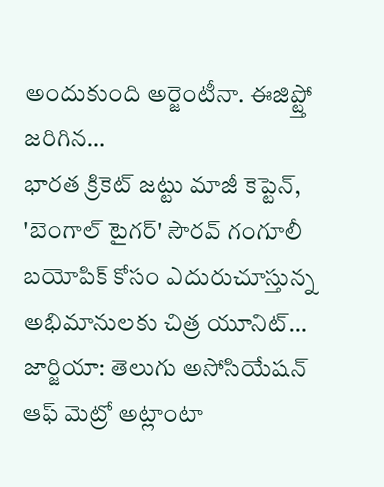అందుకుంది అర్జెంటీనా. ఈజిప్ట్తో జరిగిన…
భారత క్రికెట్ జట్టు మాజీ కెప్టెన్, 'బెంగాల్ టైగర్' సౌరవ్ గంగూలీ బయోపిక్ కోసం ఎదురుచూస్తున్న అభిమానులకు చిత్ర యూనిట్…
జార్జియా: తెలుగు అసోసియేషన్ ఆఫ్ మెట్రో అట్లాంటా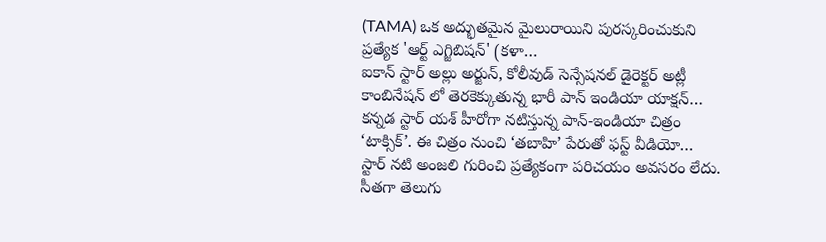(TAMA) ఒక అద్భుతమైన మైలురాయిని పురస్కరించుకుని ప్రత్యేక 'ఆర్ట్ ఎగ్జిబిషన్' (కళా…
ఐకాన్ స్టార్ అల్లు అర్జున్, కోలీవుడ్ సెన్సేషనల్ డైరెక్టర్ అట్లీ కాంబినేషన్ లో తెరకెక్కుతున్న భారీ పాన్ ఇండియా యాక్షన్…
కన్నడ స్టార్ యశ్ హీరోగా నటిస్తున్న పాన్-ఇండియా చిత్రం ‘టాక్సిక్’. ఈ చిత్రం నుంచి ‘తబాహి’ పేరుతో ఫస్ట్ వీడియో…
స్టార్ నటి అంజలి గురించి ప్రత్యేకంగా పరిచయం అవసరం లేదు. సీతగా తెలుగు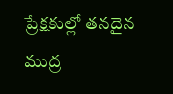ప్రేక్షకుల్లో తనదైన ముద్ర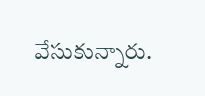వేసుకున్నారు.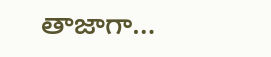తాజాగా…